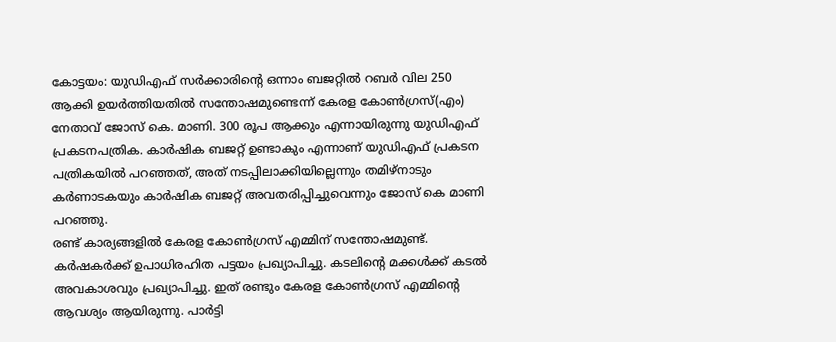കോട്ടയം: യുഡിഎഫ് സർക്കാരിൻ്റെ ഒന്നാം ബജറ്റിൽ റബർ വില 250 ആക്കി ഉയർത്തിയതിൽ സന്തോഷമുണ്ടെന്ന് കേരള കോൺഗ്രസ്(എം) നേതാവ് ജോസ് കെ. മാണി. 300 രൂപ ആക്കും എന്നായിരുന്നു യുഡിഎഫ് പ്രകടനപത്രിക. കാർഷിക ബജറ്റ് ഉണ്ടാകും എന്നാണ് യുഡിഎഫ് പ്രകടന പത്രികയിൽ പറഞ്ഞത്, അത് നടപ്പിലാക്കിയില്ലെന്നും തമിഴ്നാടും കർണാടകയും കാർഷിക ബജറ്റ് അവതരിപ്പിച്ചുവെന്നും ജോസ് കെ മാണി പറഞ്ഞു.
രണ്ട് കാര്യങ്ങളിൽ കേരള കോൺഗ്രസ് എമ്മിന് സന്തോഷമുണ്ട്. കർഷകർക്ക് ഉപാധിരഹിത പട്ടയം പ്രഖ്യാപിച്ചു. കടലിന്റെ മക്കൾക്ക് കടൽ അവകാശവും പ്രഖ്യാപിച്ചു. ഇത് രണ്ടും കേരള കോൺഗ്രസ് എമ്മിന്റെ ആവശ്യം ആയിരുന്നു. പാർട്ടി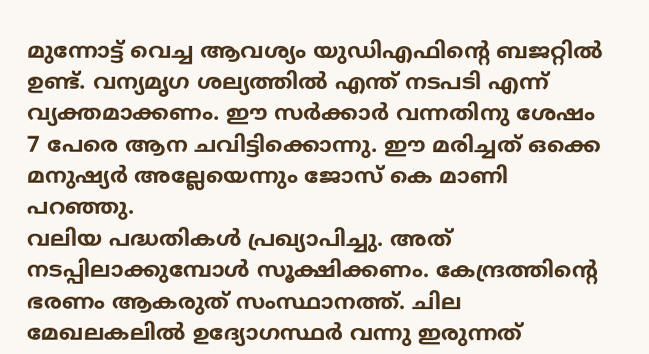മുന്നോട്ട് വെച്ച ആവശ്യം യുഡിഎഫിൻ്റെ ബജറ്റിൽ ഉണ്ട്. വന്യമൃഗ ശല്യത്തിൽ എന്ത് നടപടി എന്ന് വ്യക്തമാക്കണം. ഈ സർക്കാർ വന്നതിനു ശേഷം 7 പേരെ ആന ചവിട്ടിക്കൊന്നു. ഈ മരിച്ചത് ഒക്കെ മനുഷ്യർ അല്ലേയെന്നും ജോസ് കെ മാണി പറഞ്ഞു.
വലിയ പദ്ധതികൾ പ്രഖ്യാപിച്ചു. അത് നടപ്പിലാക്കുമ്പോൾ സൂക്ഷിക്കണം. കേന്ദ്രത്തിന്റെ ഭരണം ആകരുത് സംസ്ഥാനത്ത്. ചില മേഖലകലിൽ ഉദ്യോഗസ്ഥർ വന്നു ഇരുന്നത്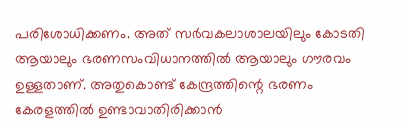പരിശോധിക്കണം. അത് സർവകലാശാലയിലും കോടതി ആയാലും ഭരണസംവിധാനത്തിൽ ആയാലും ഗൗരവം ഉള്ളതാണ്. അതുകൊണ്ട് കേന്ദ്രത്തിന്റെ ഭരണം കേരളത്തിൽ ഉണ്ടാവാതിരിക്കാൻ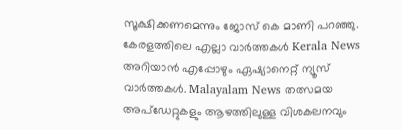സൂക്ഷിക്കണമെന്നും ജോസ് കെ മാണി പറഞ്ഞു.
കേരളത്തിലെ എല്ലാ വാർത്തകൾ Kerala News അറിയാൻ എപ്പോഴും ഏഷ്യാനെറ്റ് ന്യൂസ് വാർത്തകൾ. Malayalam News തത്സമയ അപ്ഡേറ്റുകളും ആഴത്തിലുള്ള വിശകലനവും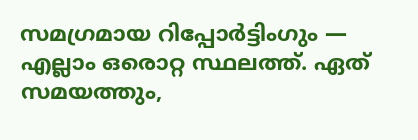സമഗ്രമായ റിപ്പോർട്ടിംഗും — എല്ലാം ഒരൊറ്റ സ്ഥലത്ത്. ഏത് സമയത്തും,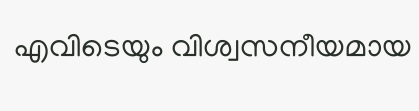എവിടെയും വിശ്വസനീയമായ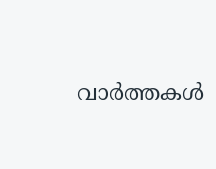വാർത്തകൾ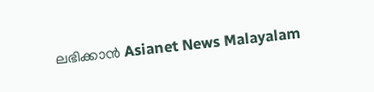ലഭിക്കാൻ Asianet News Malayalam